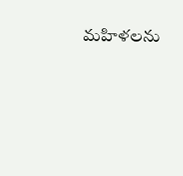మహిళలను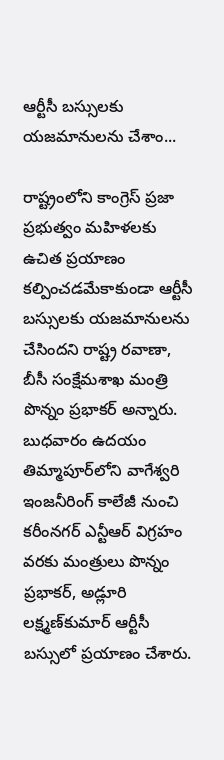ఆర్టీసీ బస్సులకు యజమానులను చేశాం...

రాష్ట్రంలోని కాంగ్రెస్‌ ప్రజా ప్రభుత్వం మహిళలకు ఉచిత ప్రయాణం కల్పించడమేకాకుండా ఆర్టీసీ బస్సులకు యజమానులను చేసిందని రాష్ట్ర రవాణా, బీసీ సంక్షేమశాఖ మంత్రి పొన్నం ప్రభాకర్‌ అన్నారు. బుధవారం ఉదయం తిమ్మాపూర్‌లోని వాగేశ్వరి ఇంజనీరింగ్‌ కాలేజీ నుంచి కరీంనగర్‌ ఎన్టీఆర్‌ విగ్రహం వరకు మంత్రులు పొన్నం ప్రభాకర్‌, అడ్లూరి లక్ష్మణ్‌కుమార్‌ ఆర్టీసీ బస్సులో ప్రయాణం చేశారు.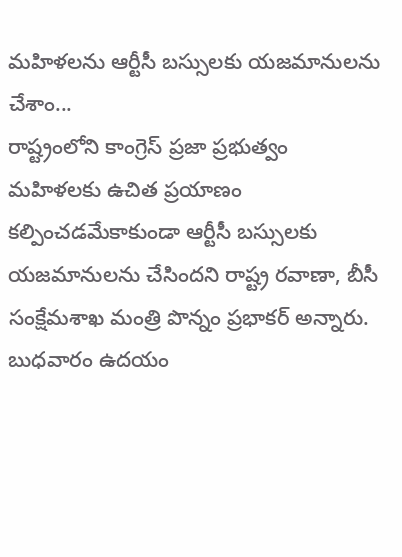మహిళలను ఆర్టీసీ బస్సులకు యజమానులను చేశాం...
రాష్ట్రంలోని కాంగ్రెస్‌ ప్రజా ప్రభుత్వం మహిళలకు ఉచిత ప్రయాణం కల్పించడమేకాకుండా ఆర్టీసీ బస్సులకు యజమానులను చేసిందని రాష్ట్ర రవాణా, బీసీ సంక్షేమశాఖ మంత్రి పొన్నం ప్రభాకర్‌ అన్నారు. బుధవారం ఉదయం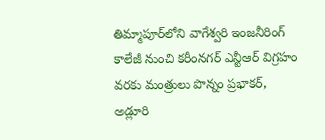తిమ్మాపూర్‌లోని వాగేశ్వరి ఇంజనీరింగ్‌ కాలేజీ నుంచి కరీంనగర్‌ ఎన్టీఆర్‌ విగ్రహం వరకు మంత్రులు పొన్నం ప్రభాకర్‌, అడ్లూరి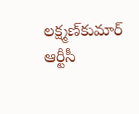లక్ష్మణ్‌కుమార్‌ ఆర్టీసీ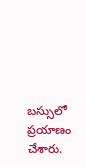బస్సులో ప్రయాణం చేశారు.